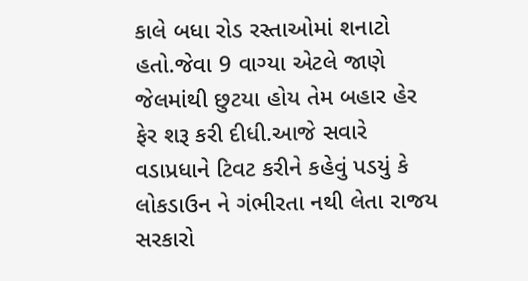કાલે બધા રોડ રસ્તાઓમાં શનાટો હતો.જેવા 9 વાગ્યા એટલે જાણે જેલમાંથી છુટયા હોય તેમ બહાર હેર ફેર શરૂ કરી દીધી.આજે સવારે વડાપ્રધાને ટિવટ કરીને કહેવું પડયું કે લોકડાઉન ને ગંભીરતા નથી લેતા રાજય સરકારો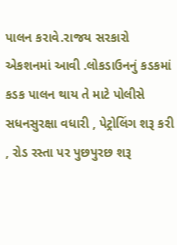પાલન કરાવે.રાજય સરકારો એકશનમાં આવી .લોકડાઉનનું કડકમાં કડક પાલન થાય તે માટે પોલીસે સધનસુરક્ષા વધારી , પેટ્રોલિંગ શરૂ કરી , રોડ રસ્તા પર પુછપુરછ શરૂ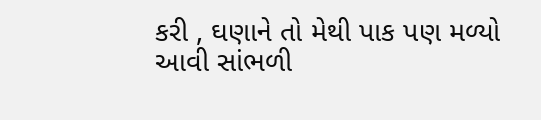કરી , ઘણાને તો મેથી પાક પણ મળ્યો આવી સાંભળી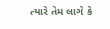ત્યારે તેમ લાગે કે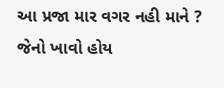આ પ્રજા માર વગર નહી માને ? જેનો ખાવો હોય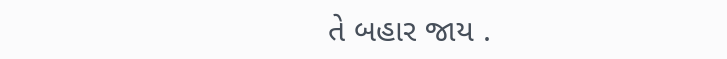તે બહાર જાય .